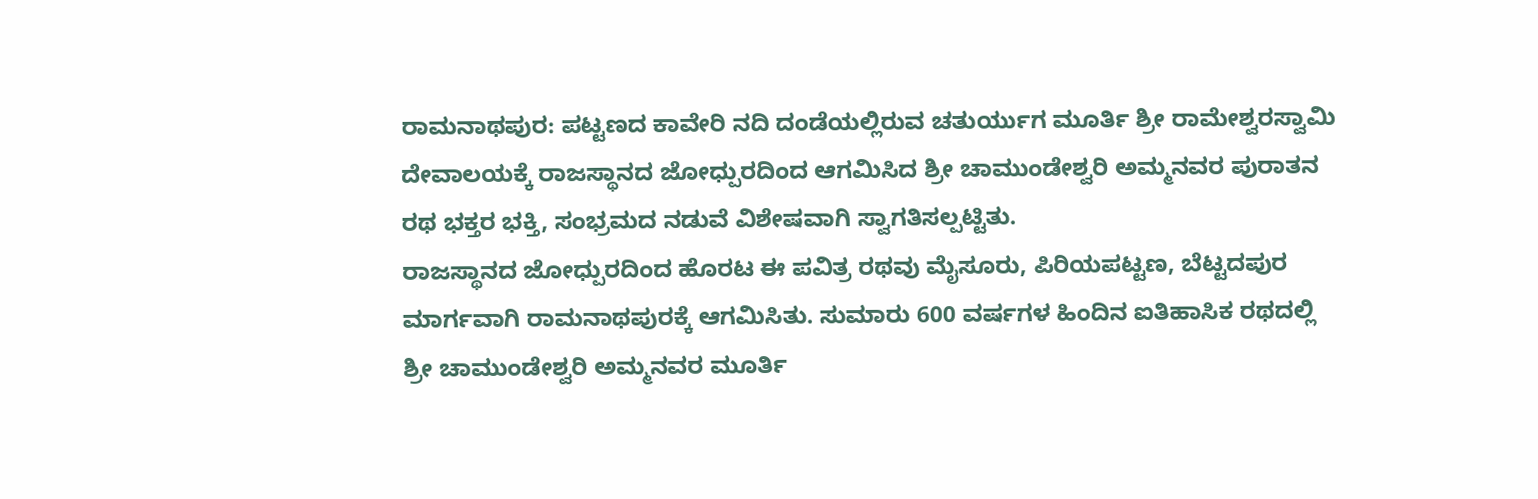ರಾಮನಾಥಪುರ: ಪಟ್ಟಣದ ಕಾವೇರಿ ನದಿ ದಂಡೆಯಲ್ಲಿರುವ ಚತುರ್ಯುಗ ಮೂರ್ತಿ ಶ್ರೀ ರಾಮೇಶ್ವರಸ್ವಾಮಿ ದೇವಾಲಯಕ್ಕೆ ರಾಜಸ್ಥಾನದ ಜೋಧ್ಪುರದಿಂದ ಆಗಮಿಸಿದ ಶ್ರೀ ಚಾಮುಂಡೇಶ್ವರಿ ಅಮ್ಮನವರ ಪುರಾತನ ರಥ ಭಕ್ತರ ಭಕ್ತಿ, ಸಂಭ್ರಮದ ನಡುವೆ ವಿಶೇಷವಾಗಿ ಸ್ವಾಗತಿಸಲ್ಪಟ್ಟಿತು.
ರಾಜಸ್ಥಾನದ ಜೋಧ್ಪುರದಿಂದ ಹೊರಟ ಈ ಪವಿತ್ರ ರಥವು ಮೈಸೂರು, ಪಿರಿಯಪಟ್ಟಣ, ಬೆಟ್ಟದಪುರ ಮಾರ್ಗವಾಗಿ ರಾಮನಾಥಪುರಕ್ಕೆ ಆಗಮಿಸಿತು. ಸುಮಾರು 600 ವರ್ಷಗಳ ಹಿಂದಿನ ಐತಿಹಾಸಿಕ ರಥದಲ್ಲಿ ಶ್ರೀ ಚಾಮುಂಡೇಶ್ವರಿ ಅಮ್ಮನವರ ಮೂರ್ತಿ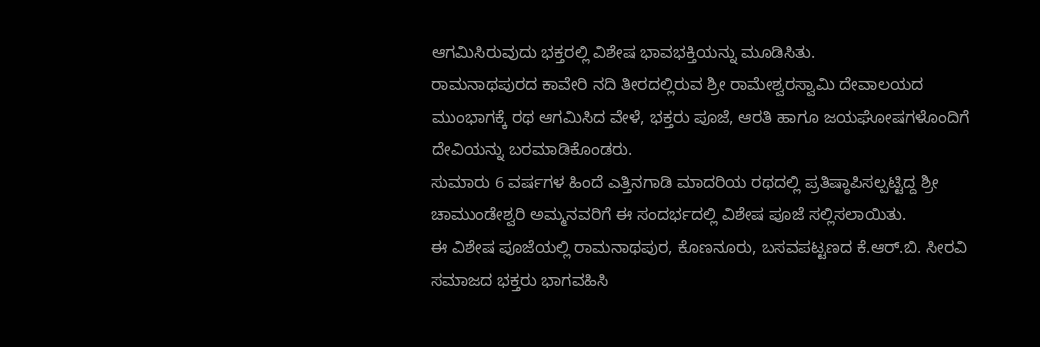ಆಗಮಿಸಿರುವುದು ಭಕ್ತರಲ್ಲಿ ವಿಶೇಷ ಭಾವಭಕ್ತಿಯನ್ನು ಮೂಡಿಸಿತು.
ರಾಮನಾಥಪುರದ ಕಾವೇರಿ ನದಿ ತೀರದಲ್ಲಿರುವ ಶ್ರೀ ರಾಮೇಶ್ವರಸ್ವಾಮಿ ದೇವಾಲಯದ ಮುಂಭಾಗಕ್ಕೆ ರಥ ಆಗಮಿಸಿದ ವೇಳೆ, ಭಕ್ತರು ಪೂಜೆ, ಆರತಿ ಹಾಗೂ ಜಯಘೋಷಗಳೊಂದಿಗೆ ದೇವಿಯನ್ನು ಬರಮಾಡಿಕೊಂಡರು.
ಸುಮಾರು 6 ವರ್ಷಗಳ ಹಿಂದೆ ಎತ್ತಿನಗಾಡಿ ಮಾದರಿಯ ರಥದಲ್ಲಿ ಪ್ರತಿಷ್ಠಾಪಿಸಲ್ಪಟ್ಟಿದ್ದ ಶ್ರೀ ಚಾಮುಂಡೇಶ್ವರಿ ಅಮ್ಮನವರಿಗೆ ಈ ಸಂದರ್ಭದಲ್ಲಿ ವಿಶೇಷ ಪೂಜೆ ಸಲ್ಲಿಸಲಾಯಿತು.
ಈ ವಿಶೇಷ ಪೂಜೆಯಲ್ಲಿ ರಾಮನಾಥಪುರ, ಕೊಣನೂರು, ಬಸವಪಟ್ಟಣದ ಕೆ.ಆರ್.ಬಿ. ಸೀರವಿ ಸಮಾಜದ ಭಕ್ತರು ಭಾಗವಹಿಸಿ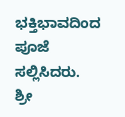ಭಕ್ತಿಭಾವದಿಂದ ಪೂಜೆ ಸಲ್ಲಿಸಿದರು.
ಶ್ರೀ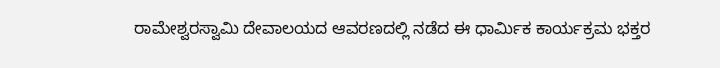ರಾಮೇಶ್ವರಸ್ವಾಮಿ ದೇವಾಲಯದ ಆವರಣದಲ್ಲಿ ನಡೆದ ಈ ಧಾರ್ಮಿಕ ಕಾರ್ಯಕ್ರಮ ಭಕ್ತರ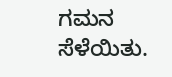ಗಮನ ಸೆಳೆಯಿತು.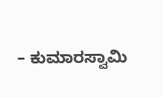– ಕುಮಾರಸ್ವಾಮಿ